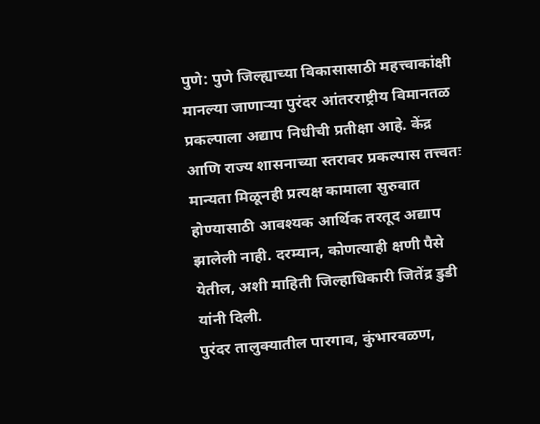पुणे: पुणे जिल्ह्याच्या विकासासाठी महत्त्वाकांक्षी मानल्या जाणाऱ्या पुरंदर आंतरराष्ट्रीय विमानतळ प्रकल्पाला अद्याप निधीची प्रतीक्षा आहे. केंद्र आणि राज्य शासनाच्या स्तरावर प्रकल्पास तत्त्वतः मान्यता मिळूनही प्रत्यक्ष कामाला सुरुवात होण्यासाठी आवश्यक आर्थिक तरतूद अद्याप झालेली नाही. दरम्यान, कोणत्याही क्षणी पैसे येतील, अशी माहिती जिल्हाधिकारी जितेंद्र डुडी यांनी दिली.
पुरंदर तालुक्यातील पारगाव, कुंभारवळण,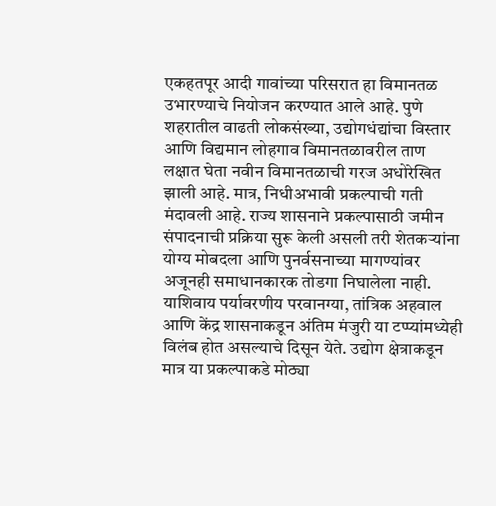एकहतपूर आदी गावांच्या परिसरात हा विमानतळ उभारण्याचे नियोजन करण्यात आले आहे. पुणे शहरातील वाढती लोकसंख्या, उद्योगधंद्यांचा विस्तार आणि विद्यमान लोहगाव विमानतळावरील ताण लक्षात घेता नवीन विमानतळाची गरज अधोरेखित झाली आहे. मात्र, निधीअभावी प्रकल्पाची गती मंदावली आहे. राज्य शासनाने प्रकल्पासाठी जमीन संपादनाची प्रक्रिया सुरू केली असली तरी शेतकऱ्यांना योग्य मोबदला आणि पुनर्वसनाच्या मागण्यांवर अजूनही समाधानकारक तोडगा निघालेला नाही.
याशिवाय पर्यावरणीय परवानग्या, तांत्रिक अहवाल आणि केंद्र शासनाकडून अंतिम मंजुरी या टप्प्यांमध्येही विलंब होत असल्याचे दिसून येते. उद्योग क्षेत्राकडून मात्र या प्रकल्पाकडे मोठ्या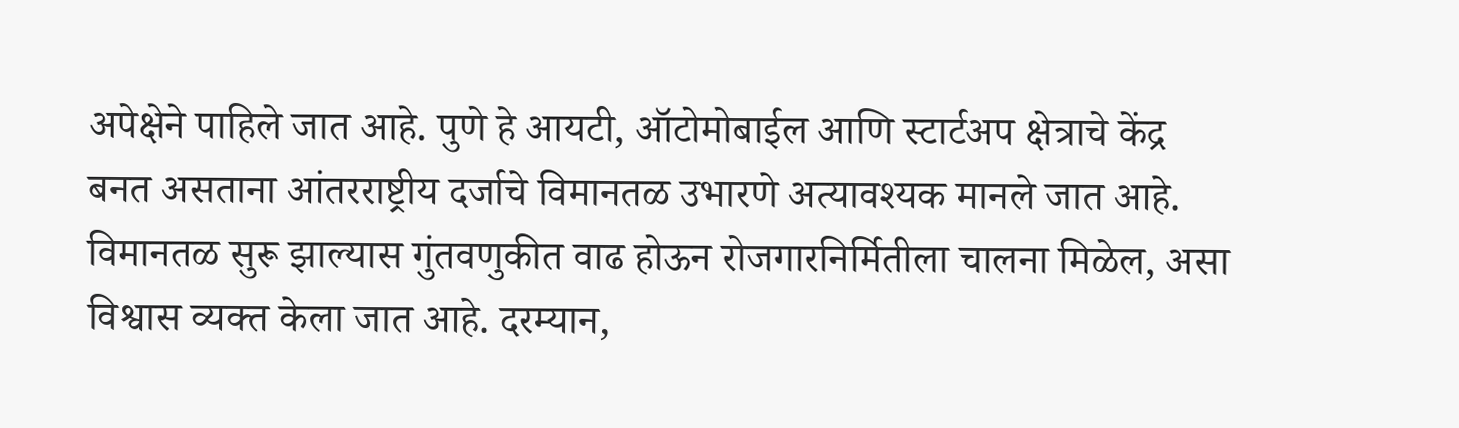अपेक्षेने पाहिले जात आहे. पुणे हे आयटी, ऑटोमोबाईल आणि स्टार्टअप क्षेत्राचे केंद्र बनत असताना आंतरराष्ट्रीय दर्जाचे विमानतळ उभारणे अत्यावश्यक मानले जात आहे. विमानतळ सुरू झाल्यास गुंतवणुकीत वाढ होऊन रोजगारनिर्मितीला चालना मिळेल, असा विश्वास व्यक्त केला जात आहे. दरम्यान,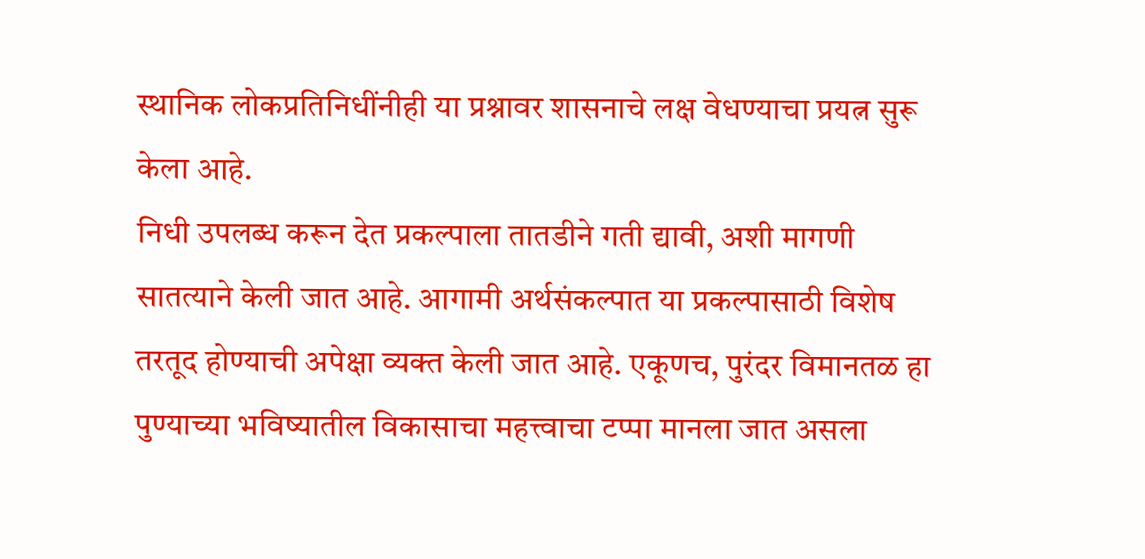स्थानिक लोकप्रतिनिधींनीही या प्रश्नावर शासनाचे लक्ष वेधण्याचा प्रयत्न सुरू केला आहे.
निधी उपलब्ध करून देत प्रकल्पाला तातडीने गती द्यावी, अशी मागणी सातत्याने केली जात आहे. आगामी अर्थसंकल्पात या प्रकल्पासाठी विशेष तरतूद होण्याची अपेक्षा व्यक्त केली जात आहे. एकूणच, पुरंदर विमानतळ हा पुण्याच्या भविष्यातील विकासाचा महत्त्वाचा टप्पा मानला जात असला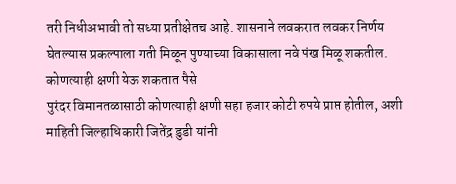तरी निधीअभावी तो सध्या प्रतीक्षेतच आहे. शासनाने लवकरात लवकर निर्णय घेतल्यास प्रकल्पाला गती मिळून पुण्याच्या विकासाला नवे पंख मिळू शकतील.
कोणत्याही क्षणी येऊ शकतात पैसे
पुरंदर विमानतळासाठी कोणत्याही क्षणी सहा हजार कोटी रुपये प्राप्त होतील, अशी माहिती जिल्हाधिकारी जितेंद्र डुडी यांनी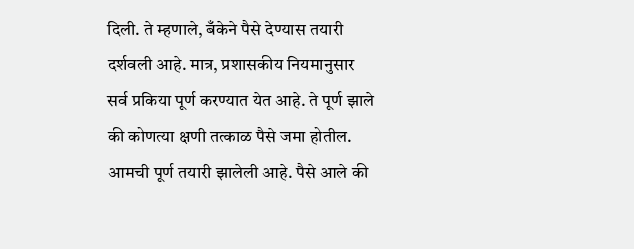दिली. ते म्हणाले, बँकेने पैसे देण्यास तयारी दर्शवली आहे. मात्र, प्रशासकीय नियमानुसार सर्व प्रकिया पूर्ण करण्यात येत आहे. ते पूर्ण झाले की कोणत्या क्षणी तत्काळ पैसे जमा होतील. आमची पूर्ण तयारी झालेली आहे. पैसे आले की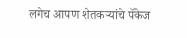लगेच आपण शेतकऱ्यांचे पॅकेज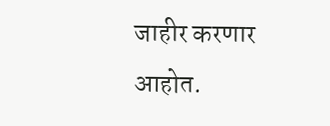जाहीर करणार आहोत.